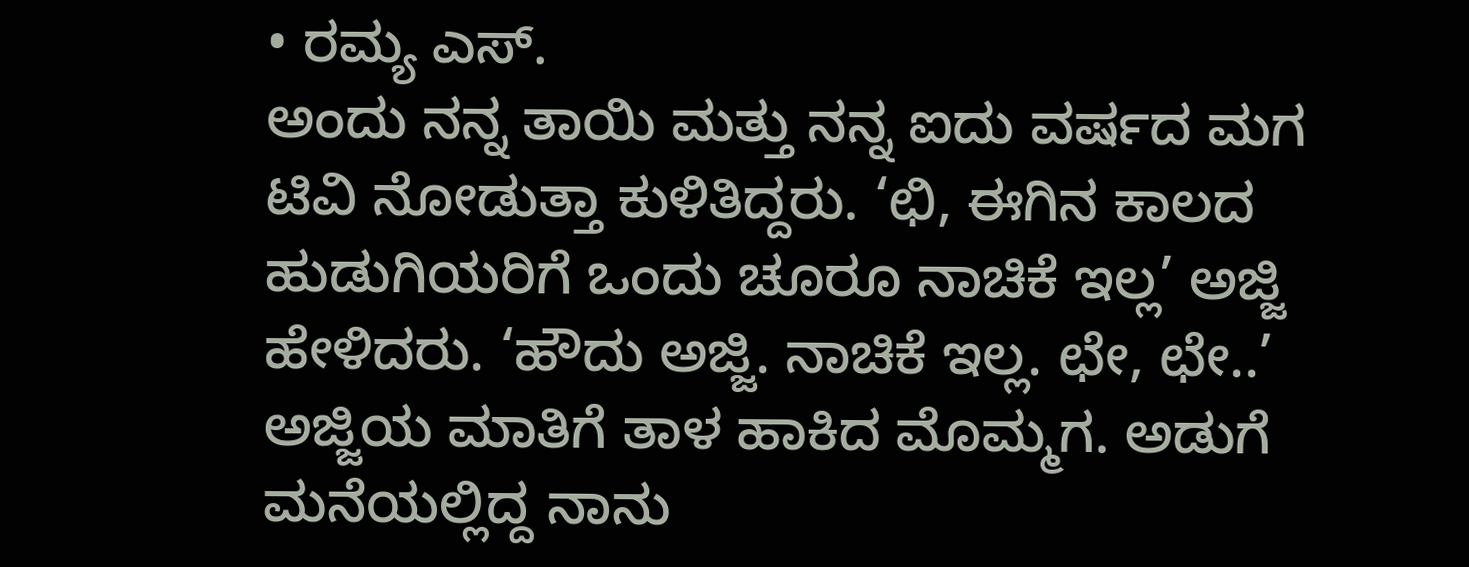• ರಮ್ಯ ಎಸ್.
ಅಂದು ನನ್ನ ತಾಯಿ ಮತ್ತು ನನ್ನ ಐದು ವರ್ಷದ ಮಗ ಟಿವಿ ನೋಡುತ್ತಾ ಕುಳಿತಿದ್ದರು. ‘ಛಿ, ಈಗಿನ ಕಾಲದ ಹುಡುಗಿಯರಿಗೆ ಒಂದು ಚೂರೂ ನಾಚಿಕೆ ಇಲ್ಲ’ ಅಜ್ಜಿ ಹೇಳಿದರು. ‘ಹೌದು ಅಜ್ಜಿ. ನಾಚಿಕೆ ಇಲ್ಲ. ಛೇ, ಛೇ..’ ಅಜ್ಜಿಯ ಮಾತಿಗೆ ತಾಳ ಹಾಕಿದ ಮೊಮ್ಮಗ. ಅಡುಗೆ ಮನೆಯಲ್ಲಿದ್ದ ನಾನು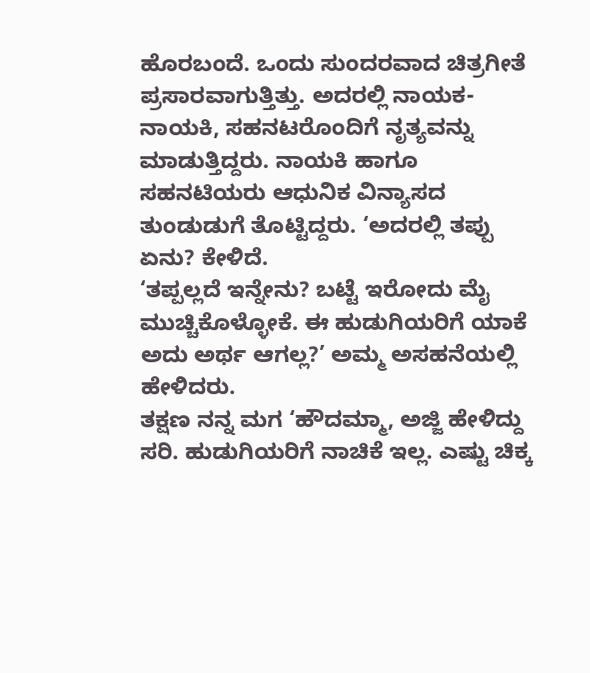ಹೊರಬಂದೆ. ಒಂದು ಸುಂದರವಾದ ಚಿತ್ರಗೀತೆ ಪ್ರಸಾರವಾಗುತ್ತಿತ್ತು. ಅದರಲ್ಲಿ ನಾಯಕ-ನಾಯಕಿ, ಸಹನಟರೊಂದಿಗೆ ನೃತ್ಯವನ್ನು ಮಾಡುತ್ತಿದ್ದರು. ನಾಯಕಿ ಹಾಗೂ ಸಹನಟಿಯರು ಆಧುನಿಕ ವಿನ್ಯಾಸದ ತುಂಡುಡುಗೆ ತೊಟ್ಟಿದ್ದರು. ‘ಅದರಲ್ಲಿ ತಪ್ಪು ಏನು? ಕೇಳಿದೆ.
‘ತಪ್ಪಲ್ಲದೆ ಇನ್ನೇನು? ಬಟ್ಟೆ ಇರೋದು ಮೈ ಮುಚ್ಚಿಕೊಳ್ಳೋಕೆ. ಈ ಹುಡುಗಿಯರಿಗೆ ಯಾಕೆ ಅದು ಅರ್ಥ ಆಗಲ್ಲ?’ ಅಮ್ಮ ಅಸಹನೆಯಲ್ಲಿ ಹೇಳಿದರು.
ತಕ್ಷಣ ನನ್ನ ಮಗ ‘ಹೌದಮ್ಮಾ, ಅಜ್ಜಿ ಹೇಳಿದ್ದು ಸರಿ. ಹುಡುಗಿಯರಿಗೆ ನಾಚಿಕೆ ಇಲ್ಲ. ಎಷ್ಟು ಚಿಕ್ಕ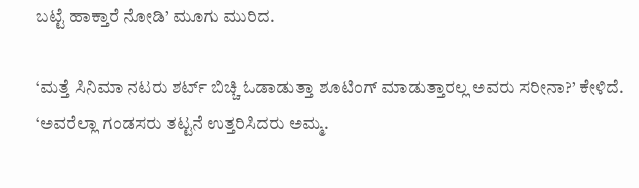ಬಟ್ಟೆ ಹಾಕ್ತಾರೆ ನೋಡಿ’ ಮೂಗು ಮುರಿದ.

‘ಮತ್ತೆ ಸಿನಿಮಾ ನಟರು ಶರ್ಟ್ ಬಿಚ್ಚಿ ಓಡಾಡುತ್ತಾ ಶೂಟಿಂಗ್ ಮಾಡುತ್ತಾರಲ್ಲ ಅವರು ಸರೀನಾ?’ ಕೇಳಿದೆ. ‘ಅವರೆಲ್ಲಾ ಗಂಡಸರು ತಟ್ಟನೆ ಉತ್ತರಿಸಿದರು ಅಮ್ಮ.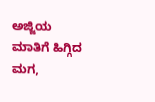ಅಜ್ಜಿಯ ಮಾತಿಗೆ ಹಿಗ್ಗಿದ ಮಗ,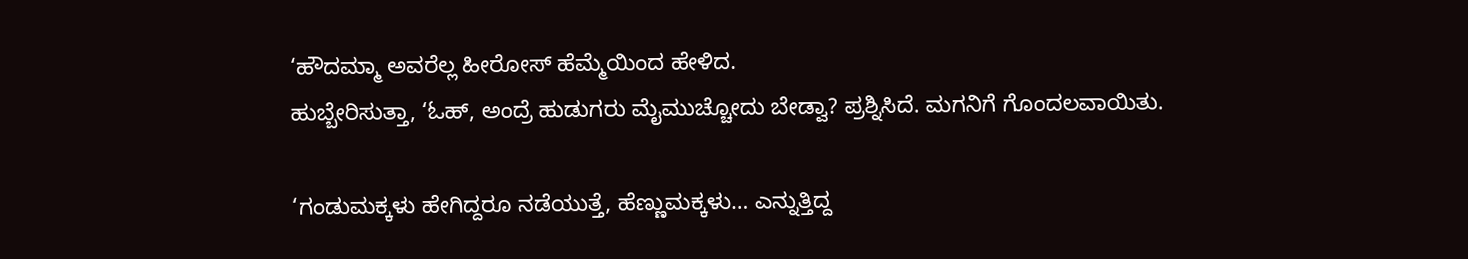‘ಹೌದಮ್ಮಾ ಅವರೆಲ್ಲ ಹೀರೋಸ್ ಹೆಮ್ಮೆಯಿಂದ ಹೇಳಿದ.
ಹುಬ್ಬೇರಿಸುತ್ತಾ, ‘ಓಹ್, ಅಂದ್ರೆ ಹುಡುಗರು ಮೈಮುಚ್ಚೋದು ಬೇಡ್ವಾ? ಪ್ರಶ್ನಿಸಿದೆ. ಮಗನಿಗೆ ಗೊಂದಲವಾಯಿತು.

‘ಗಂಡುಮಕ್ಕಳು ಹೇಗಿದ್ದರೂ ನಡೆಯುತ್ತೆ, ಹೆಣ್ಣುಮಕ್ಕಳು… ಎನ್ನುತ್ತಿದ್ದ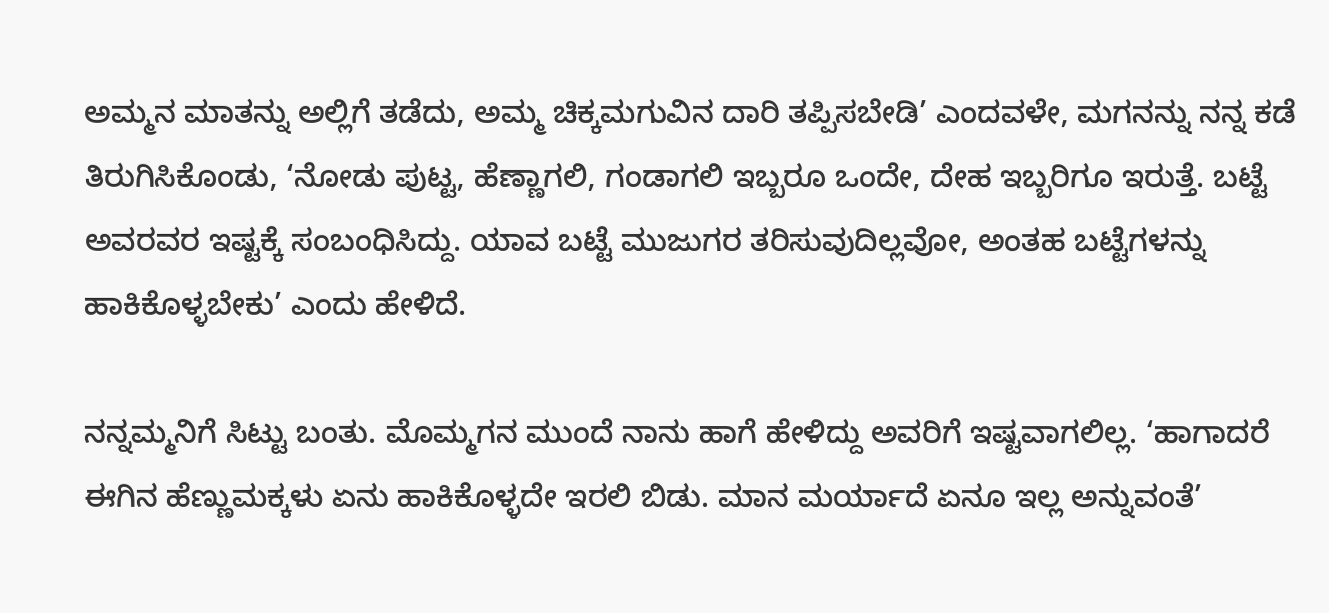ಅಮ್ಮನ ಮಾತನ್ನು ಅಲ್ಲಿಗೆ ತಡೆದು, ಅಮ್ಮ ಚಿಕ್ಕಮಗುವಿನ ದಾರಿ ತಪ್ಪಿಸಬೇಡಿ’ ಎಂದವಳೇ, ಮಗನನ್ನು ನನ್ನ ಕಡೆ ತಿರುಗಿಸಿಕೊಂಡು, ‘ನೋಡು ಪುಟ್ಟ, ಹೆಣ್ಣಾಗಲಿ, ಗಂಡಾಗಲಿ ಇಬ್ಬರೂ ಒಂದೇ, ದೇಹ ಇಬ್ಬರಿಗೂ ಇರುತ್ತೆ. ಬಟ್ಟೆ ಅವರವರ ಇಷ್ಟಕ್ಕೆ ಸಂಬಂಧಿಸಿದ್ದು. ಯಾವ ಬಟ್ಟೆ ಮುಜುಗರ ತರಿಸುವುದಿಲ್ಲವೋ, ಅಂತಹ ಬಟ್ಟೆಗಳನ್ನು ಹಾಕಿಕೊಳ್ಳಬೇಕು’ ಎಂದು ಹೇಳಿದೆ.

ನನ್ನಮ್ಮನಿಗೆ ಸಿಟ್ಟು ಬಂತು. ಮೊಮ್ಮಗನ ಮುಂದೆ ನಾನು ಹಾಗೆ ಹೇಳಿದ್ದು ಅವರಿಗೆ ಇಷ್ಟವಾಗಲಿಲ್ಲ. ‘ಹಾಗಾದರೆ ಈಗಿನ ಹೆಣ್ಣುಮಕ್ಕಳು ಏನು ಹಾಕಿಕೊಳ್ಳದೇ ಇರಲಿ ಬಿಡು. ಮಾನ ಮರ್ಯಾದೆ ಏನೂ ಇಲ್ಲ ಅನ್ನುವಂತೆ’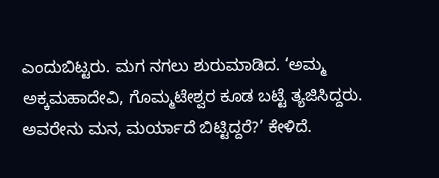ಎಂದುಬಿಟ್ಟರು. ಮಗ ನಗಲು ಶುರುಮಾಡಿದ. ‘ಅಮ್ಮ ಅಕ್ಕಮಹಾದೇವಿ, ಗೊಮ್ಮಟೇಶ್ವರ ಕೂಡ ಬಟ್ಟೆ ತ್ಯಜಿಸಿದ್ದರು. ಅವರೇನು ಮನ, ಮರ್ಯಾದೆ ಬಿಟ್ಟಿದ್ದರೆ?’ ಕೇಳಿದೆ.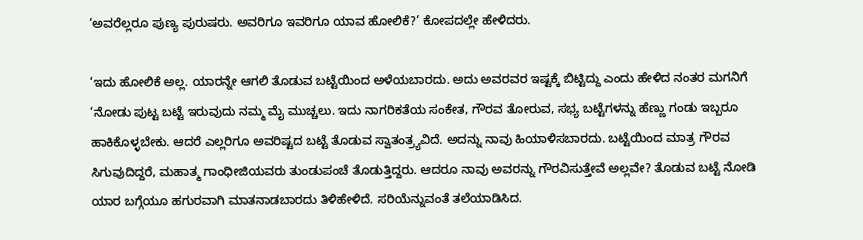‘ಅವರೆಲ್ಲರೂ ಪುಣ್ಯ ಪುರುಷರು. ಅವರಿಗೂ ಇವರಿಗೂ ಯಾವ ಹೋಲಿಕೆ?’ ಕೋಪದಲ್ಲೇ ಹೇಳಿದರು.

‘ಇದು ಹೋಲಿಕೆ ಅಲ್ಲ. ಯಾರನ್ನೇ ಆಗಲಿ ತೊಡುವ ಬಟ್ಟೆಯಿಂದ ಅಳೆಯಬಾರದು. ಅದು ಅವರವರ ಇಷ್ಟಕ್ಕೆ ಬಿಟ್ಟಿದ್ದು ಎಂದು ಹೇಳಿದ ನಂತರ ಮಗನಿಗೆ ‘ನೋಡು ಪುಟ್ಟ ಬಟ್ಟೆ ಇರುವುದು ನಮ್ಮ ಮೈ ಮುಚ್ಚಲು. ಇದು ನಾಗರಿಕತೆಯ ಸಂಕೇತ, ಗೌರವ ತೋರುವ, ಸಭ್ಯ ಬಟ್ಟೆಗಳನ್ನು ಹೆಣ್ಣು ಗಂಡು ಇಬ್ಬರೂ ಹಾಕಿಕೊಳ್ಳಬೇಕು. ಆದರೆ ಎಲ್ಲರಿಗೂ ಅವರಿಷ್ಟದ ಬಟ್ಟೆ ತೊಡುವ ಸ್ವಾತಂತ್ರ್ಯವಿದೆ. ಅದನ್ನು ನಾವು ಹಿಯಾಳಿಸಬಾರದು. ಬಟ್ಟೆಯಿಂದ ಮಾತ್ರ ಗೌರವ ಸಿಗುವುದಿದ್ದರೆ, ಮಹಾತ್ಮ ಗಾಂಧೀಜಿಯವರು ತುಂಡುಪಂಚೆ ತೊಡುತ್ತಿದ್ದರು. ಆದರೂ ನಾವು ಅವರನ್ನು ಗೌರವಿಸುತ್ತೇವೆ ಅಲ್ಲವೇ? ತೊಡುವ ಬಟ್ಟೆ ನೋಡಿ ಯಾರ ಬಗ್ಗೆಯೂ ಹಗುರವಾಗಿ ಮಾತನಾಡಬಾರದು ತಿಳಿಹೇಳಿದೆ. ಸರಿಯೆನ್ನುವಂತೆ ತಲೆಯಾಡಿಸಿದ.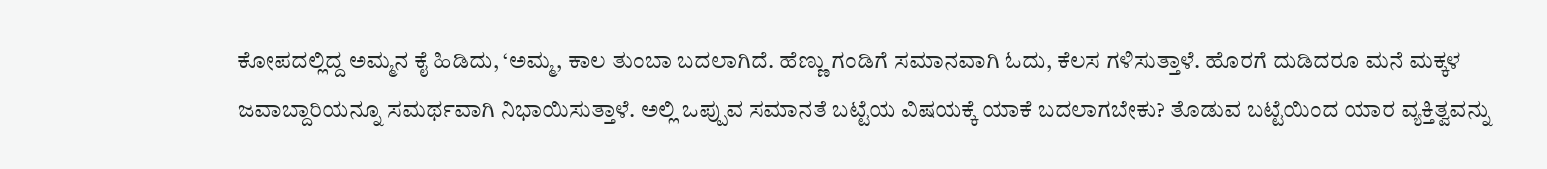ಕೋಪದಲ್ಲಿದ್ದ ಅಮ್ಮನ ಕೈ ಹಿಡಿದು, ‘ಅಮ್ಮ, ಕಾಲ ತುಂಬಾ ಬದಲಾಗಿದೆ. ಹೆಣ್ಣು ಗಂಡಿಗೆ ಸಮಾನವಾಗಿ ಓದು, ಕೆಲಸ ಗಳಿಸುತ್ತಾಳೆ. ಹೊರಗೆ ದುಡಿದರೂ ಮನೆ ಮಕ್ಕಳ ಜವಾಬ್ದಾರಿಯನ್ನೂ ಸಮರ್ಥವಾಗಿ ನಿಭಾಯಿಸುತ್ತಾಳೆ. ಅಲ್ಲಿ ಒಪ್ಪುವ ಸಮಾನತೆ ಬಟ್ಟೆಯ ವಿಷಯಕ್ಕೆ ಯಾಕೆ ಬದಲಾಗಬೇಕು? ತೊಡುವ ಬಟ್ಟೆಯಿಂದ ಯಾರ ವ್ಯಕ್ತಿತ್ವವನ್ನು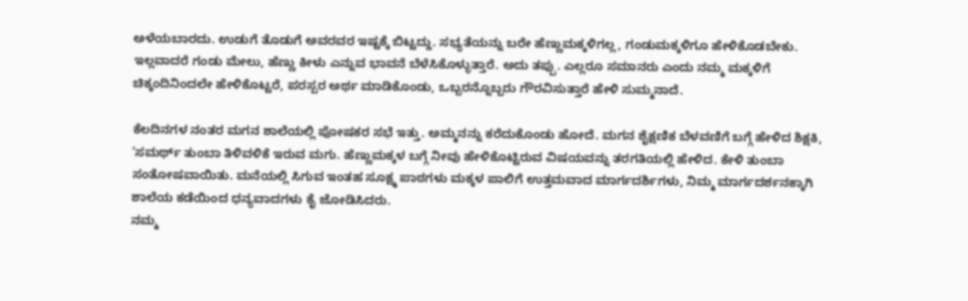ಅಳೆಯಬಾರದು. ಉಡುಗೆ ತೊಡುಗೆ ಅವರವರ ಇಷ್ಟಕ್ಕೆ ಬಿಟ್ಟದ್ದು. ಸಭ್ಯತೆಯನ್ನು ಬರೇ ಹೆಣ್ಣುಮಕ್ಕಳಿಗಲ್ಲ, ಗಂಡುಮಕ್ಕಳಿಗೂ ಹೇಳಿಕೊಡಬೇಕು. ಇಲ್ಲವಾದರೆ ಗಂಡು ಮೇಲು, ಹೆಣ್ಣು ಕೀಳು ಎನ್ನುವ ಭಾವನೆ ಬೆಳೆಸಿಕೊಳ್ಳುತ್ತಾರೆ. ಅದು ತಪ್ಪು. ಎಲ್ಲರೂ ಸಮಾನರು ಎಂದು ನಮ್ಮ ಮಕ್ಕಳಿಗೆ ಚಿಕ್ಕಂದಿನಿಂದಲೇ ಹೇಳಿಕೊಟ್ಟರೆ, ಪರಸ್ಪರ ಅರ್ಥ ಮಾಡಿಕೊಂಡು, ಒಬ್ಬರನ್ನೊಬ್ಬರು ಗೌರವಿಸುತ್ತಾರೆ ಹೇಳಿ ಸುಮ್ಮನಾದೆ.

ಕೆಲದಿನಗಳ ನಂತರ ಮಗನ ಶಾಲೆಯಲ್ಲಿ ಪೋಷಕರ ಸಭೆ ಇತ್ತು. ಅಮ್ಮನನ್ನು ಕರೆದುಕೊಂಡು ಹೋದೆ. ಮಗನ ಶೈಕ್ಷಣಿಕ ಬೆಳವಣಿಗೆ ಬಗ್ಗೆ ಹೇಳಿದ ಶಿಕ್ಷಕಿ, ‘ಸಮರ್ಥ್ ತುಂಬಾ ತಿಳಿವಳಿಕೆ ಇರುವ ಮಗು. ಹೆಣ್ಣುಮಕ್ಕಳ ಬಗ್ಗೆ ನೀವು ಹೇಳಿಕೊಟ್ಟಿರುವ ವಿಷಯವನ್ನು ತರಗತಿಯಲ್ಲಿ ಹೇಳಿದ. ಕೇಳಿ ತುಂಬಾ ಸಂತೋಷವಾಯಿತು. ಮನೆಯಲ್ಲಿ ಸಿಗುವ ಇಂತಹ ಸೂಕ್ಷ್ಮ ಪಾಠಗಳು ಮಕ್ಕಳ ಪಾಲಿಗೆ ಉತ್ತಮವಾದ ಮಾರ್ಗದರ್ಶಿಗಳು, ನಿಮ್ಮ ಮಾರ್ಗದರ್ಶನಕ್ಕಾಗಿ ಶಾಲೆಯ ಕಡೆಯಿಂದ ಧನ್ಯವಾದಗಳು ಕೈ ಜೋಡಿಸಿದರು.
ನಮ್ಮ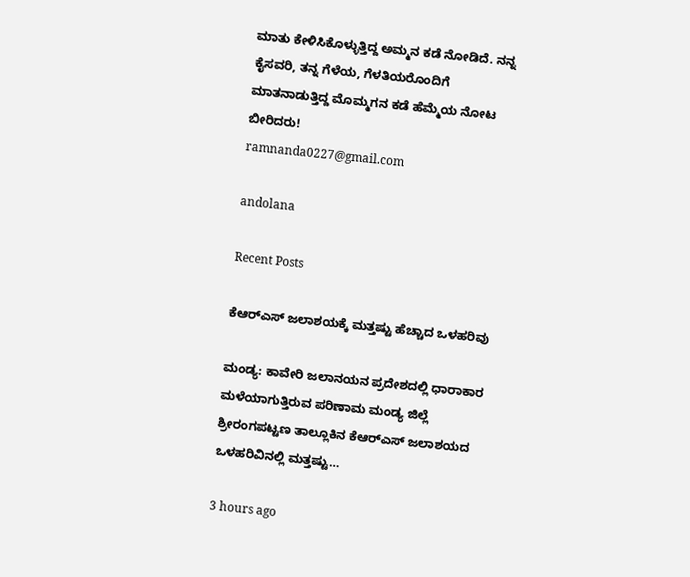ಮಾತು ಕೇಳಿಸಿಕೊಳ್ಳುತ್ತಿದ್ದ ಅಮ್ಮನ ಕಡೆ ನೋಡಿದೆ. ನನ್ನ ಕೈಸವರಿ, ತನ್ನ ಗೆಳೆಯ, ಗೆಳತಿಯರೊಂದಿಗೆ ಮಾತನಾಡುತ್ತಿದ್ದ ಮೊಮ್ಮಗನ ಕಡೆ ಹೆಮ್ಮೆಯ ನೋಟ ಬೀರಿದರು!
ramnanda0227@gmail.com

andolana

Recent Posts

ಕೆಆರ್‌ಎಸ್‌ ಜಲಾಶಯಕ್ಕೆ ಮತ್ತಷ್ಟು ಹೆಚ್ಚಾದ ಒಳಹರಿವು

ಮಂಡ್ಯ: ಕಾವೇರಿ ಜಲಾನಯನ ಪ್ರದೇಶದಲ್ಲಿ ಧಾರಾಕಾರ ಮಳೆಯಾಗುತ್ತಿರುವ ಪರಿಣಾಮ ಮಂಡ್ಯ ಜಿಲ್ಲೆ ಶ್ರೀರಂಗಪಟ್ಟಣ ತಾಲ್ಲೂಕಿನ ಕೆಆರ್‌ಎಸ್‌ ಜಲಾಶಯದ ಒಳಹರಿವಿನಲ್ಲಿ ಮತ್ತಷ್ಟು…

3 hours ago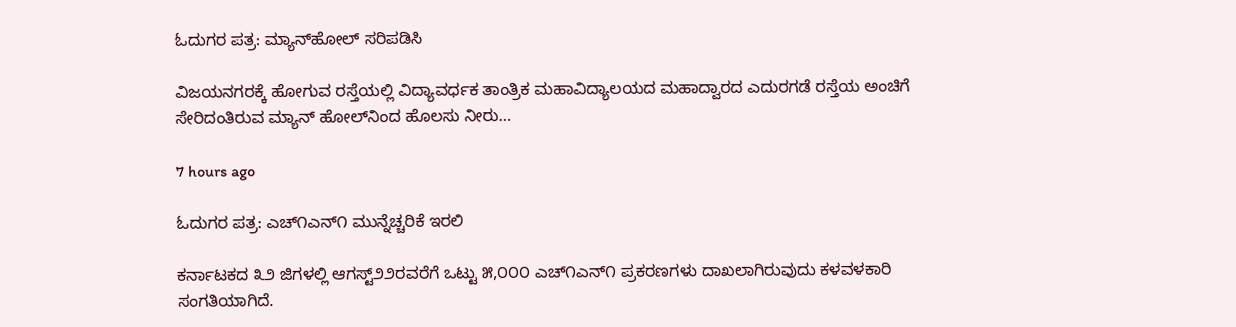ಓದುಗರ ಪತ್ರ: ಮ್ಯಾನ್‌ಹೋಲ್ ಸರಿಪಡಿಸಿ

ವಿಜಯನಗರಕ್ಕೆ ಹೋಗುವ ರಸ್ತೆಯಲ್ಲಿ ವಿದ್ಯಾವರ್ಧಕ ತಾಂತ್ರಿಕ ಮಹಾವಿದ್ಯಾಲಯದ ಮಹಾದ್ವಾರದ ಎದುರಗಡೆ ರಸ್ತೆಯ ಅಂಚಿಗೆ ಸೇರಿದಂತಿರುವ ಮ್ಯಾನ್ ಹೋಲ್‌ನಿಂದ ಹೊಲಸು ನೀರು…

7 hours ago

ಓದುಗರ ಪತ್ರ: ಎಚ್೧ಎನ್೧ ಮುನ್ನೆಚ್ಚರಿಕೆ ಇರಲಿ

ಕರ್ನಾಟಕದ ೩೨ ಜಿಗಳಲ್ಲಿ ಆಗಸ್ಟ್೨೨ರವರೆಗೆ ಒಟ್ಟು ೫,೦೦೦ ಎಚ್೧ಎನ್೧ ಪ್ರಕರಣಗಳು ದಾಖಲಾಗಿರುವುದು ಕಳವಳಕಾರಿ ಸಂಗತಿಯಾಗಿದೆ.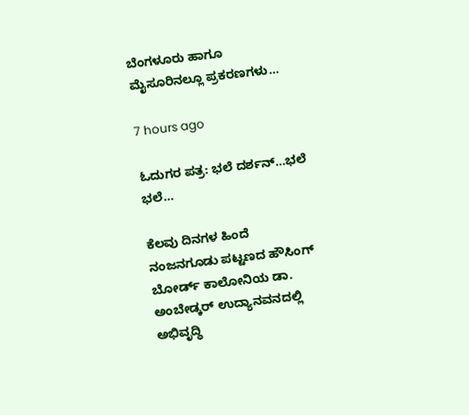ಬೆಂಗಳೂರು ಹಾಗೂ ಮೈಸೂರಿನಲ್ಲೂ ಪ್ರಕರಣಗಳು…

7 hours ago

ಓದುಗರ ಪತ್ರ: ಭಲೆ ದರ್ಶನ್…ಭಲೆ ಭಲೆ…

ಕೆಲವು ದಿನಗಳ ಹಿಂದೆ ನಂಜನಗೂಡು ಪಟ್ಟಣದ ಹೌಸಿಂಗ್ ಬೋರ್ಡ್ ಕಾಲೋನಿಯ ಡಾ. ಅಂಬೇಡ್ಕರ್ ಉದ್ಯಾನವನದಲ್ಲಿ ಅಭಿವೃದ್ಧಿ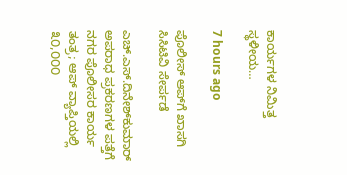ಕಾರ್ಯಗಳ ನಿಮಿತ್ತ ಸ್ಥಳೀಯ…

7 hours ago

ಪೊಲೀಸ್ ಆಪ್‌ಗೆ ಖಾಸಗಿ ಸಿಸಿಟಿವಿ ಸೇರ್ಪಡೆ

ಎಚ್.ಎಸ್.ದಿನೇಶ್‌ಕುಮಾರ್ ಅಪರಾಧ ಪ್ರಕರಣಗಳ ಪತ್ತೆಗೆ ನಗರ ಪೊಲೀಸರ ಕಾರ್ಯ ತಂತ್ರ; ಆಪ್ ವ್ಯಾಪ್ತಿಯಲ್ಲಿ ೩೦,೦೦೦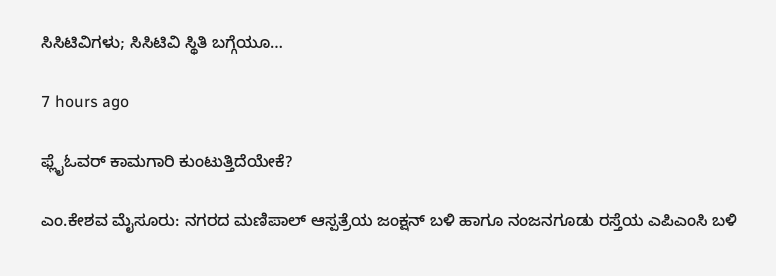ಸಿಸಿಟಿವಿಗಳು; ಸಿಸಿಟಿವಿ ಸ್ಥಿತಿ ಬಗ್ಗೆಯೂ…

7 hours ago

ಫ್ಲೈಓವರ್ ಕಾಮಗಾರಿ ಕುಂಟುತ್ತಿದೆಯೇಕೆ?

ಎಂ.ಕೇಶವ ಮೈಸೂರು: ನಗರದ ಮಣಿಪಾಲ್ ಆಸ್ಪತ್ರೆಯ ಜಂಕ್ಷನ್ ಬಳಿ ಹಾಗೂ ನಂಜನಗೂಡು ರಸ್ತೆಯ ಎಪಿಎಂಸಿ ಬಳಿ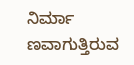ನಿರ್ಮಾ ಣವಾಗುತ್ತಿರುವ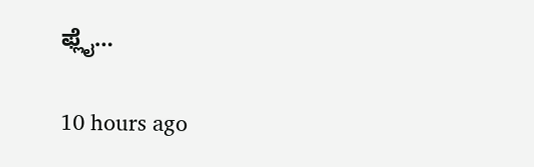ಫ್ಲೈ…

10 hours ago